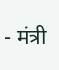- मंत्री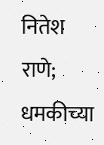नितेश राणे; धमकीच्या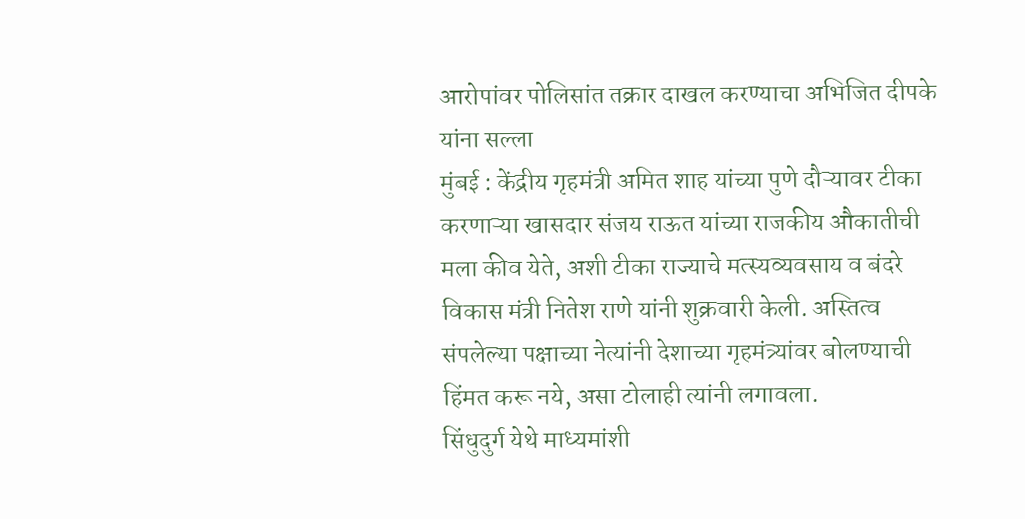आरोपांवर पोलिसांत तक्रार दाखल करण्याचा अभिजित दीपके यांना सल्ला
मुंबई : केंद्रीय गृहमंत्री अमित शाह यांच्या पुणे दौऱ्यावर टीका करणाऱ्या खासदार संजय राऊत यांच्या राजकीय औकातीची मला कीव येते, अशी टीका राज्याचे मत्स्यव्यवसाय व बंदरे विकास मंत्री नितेश राणे यांनी शुक्रवारी केली. अस्तित्व संपलेल्या पक्षाच्या नेत्यांनी देशाच्या गृहमंत्र्यांवर बोलण्याची हिंमत करू नये, असा टोलाही त्यांनी लगावला.
सिंधुदुर्ग येथे माध्यमांशी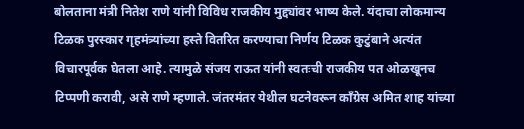बोलताना मंत्री नितेश राणे यांनी विविध राजकीय मुद्द्यांवर भाष्य केले. यंदाचा लोकमान्य टिळक पुरस्कार गृहमंत्र्यांच्या हस्ते वितरित करण्याचा निर्णय टिळक कुटुंबाने अत्यंत विचारपूर्वक घेतला आहे. त्यामुळे संजय राऊत यांनी स्वतःची राजकीय पत ओळखूनच टिप्पणी करावी, असे राणे म्हणाले. जंतरमंतर येथील घटनेवरून काँग्रेस अमित शाह यांच्या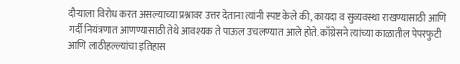दौऱ्याला विरोध करत असल्याच्या प्रश्नावर उत्तर देताना त्यांनी स्पष्ट केले की, कायदा व सुव्यवस्था राखण्यासाठी आणि गर्दी नियंत्रणात आणण्यासाठी तेथे आवश्यक ते पाऊल उचलण्यात आले होते. काँग्रेसने त्यांच्या काळातील पेपरफुटी आणि लाठीहल्ल्यांचा इतिहास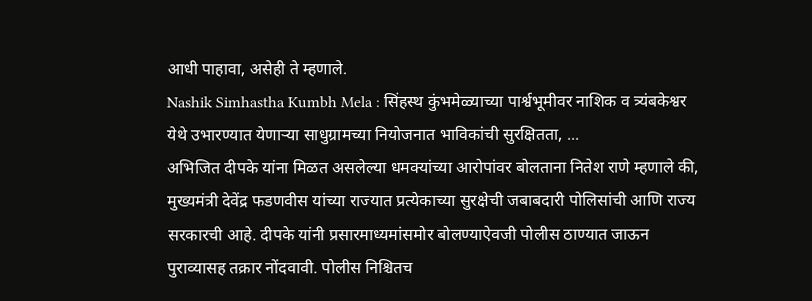आधी पाहावा, असेही ते म्हणाले.
Nashik Simhastha Kumbh Mela : सिंहस्थ कुंभमेळ्याच्या पार्श्वभूमीवर नाशिक व त्र्यंबकेश्वर येथे उभारण्यात येणाऱ्या साधुग्रामच्या नियोजनात भाविकांची सुरक्षितता, ...
अभिजित दीपके यांना मिळत असलेल्या धमक्यांच्या आरोपांवर बोलताना नितेश राणे म्हणाले की, मुख्यमंत्री देवेंद्र फडणवीस यांच्या राज्यात प्रत्येकाच्या सुरक्षेची जबाबदारी पोलिसांची आणि राज्य सरकारची आहे. दीपके यांनी प्रसारमाध्यमांसमोर बोलण्याऐवजी पोलीस ठाण्यात जाऊन पुराव्यासह तक्रार नोंदवावी. पोलीस निश्चितच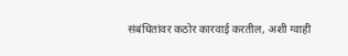संबंधितांवर कठोर कारवाई करतील, अशी ग्वाही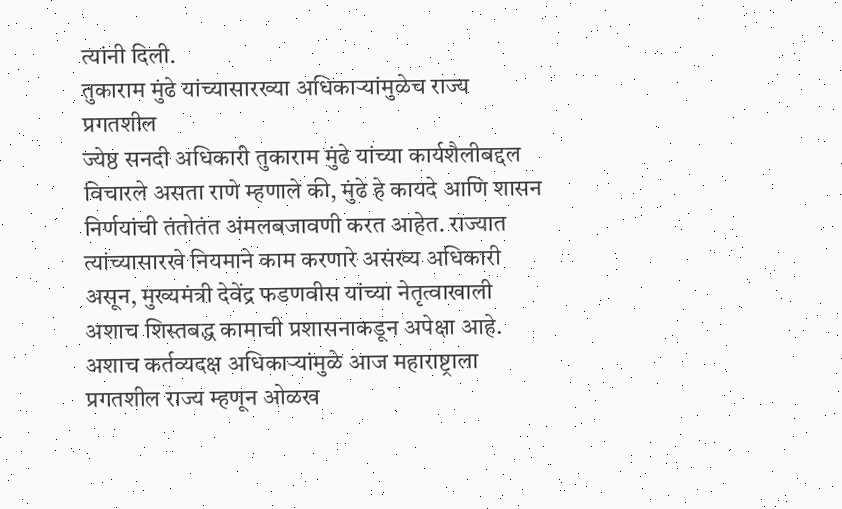त्यांनी दिली.
तुकाराम मुंढे यांच्यासारख्या अधिकाऱ्यांमुळेच राज्य प्रगतशील
ज्येष्ठ सनदी अधिकारी तुकाराम मुंढे यांच्या कार्यशैलीबद्दल विचारले असता राणे म्हणाले की, मुंढे हे कायदे आणि शासन निर्णयांची तंतोतंत अंमलबजावणी करत आहेत. राज्यात त्यांच्यासारखे नियमाने काम करणारे असंख्य अधिकारी असून, मुख्यमंत्री देवेंद्र फडणवीस यांच्या नेतृत्वाखाली अशाच शिस्तबद्ध कामाची प्रशासनाकडून अपेक्षा आहे. अशाच कर्तव्यदक्ष अधिकाऱ्यांमुळे आज महाराष्ट्राला प्रगतशील राज्य म्हणून ओळख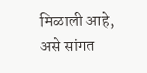मिळाली आहे, असे सांगत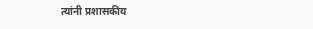त्यांनी प्रशासकीय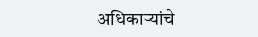अधिकाऱ्यांचे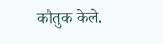कौतुक केले.